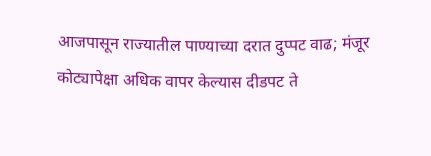आजपासून राज्यातील पाण्याच्या दरात दुप्पट वाढ; मंजूर कोट्यापेक्षा अधिक वापर केल्यास दीडपट ते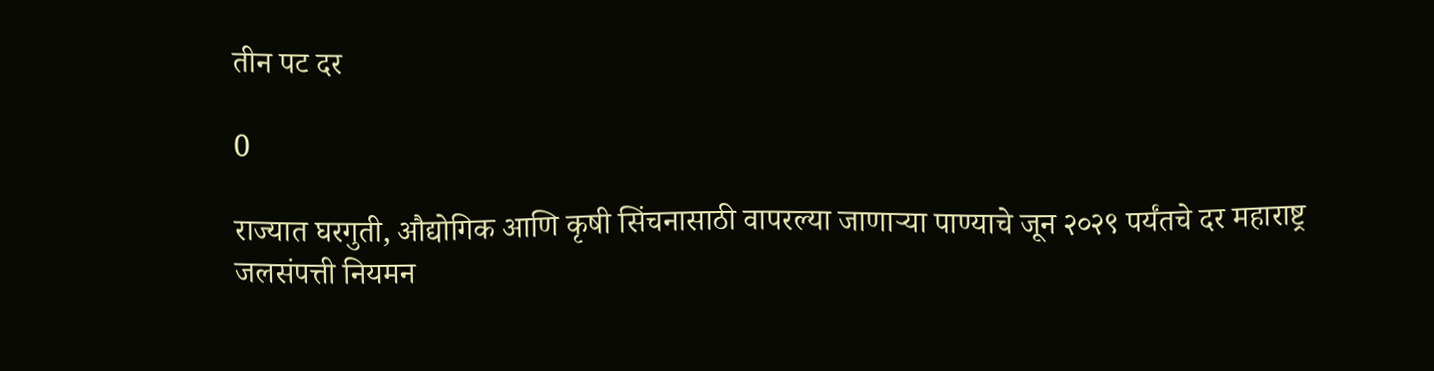तीन पट दर

0

राज्यात घरगुती, औद्योगिक आणि कृषी सिंचनासाठी वापरल्या जाणार्‍या पाण्याचे जून २०२९ पर्यंतचे दर महाराष्ट्र जलसंपत्ती नियमन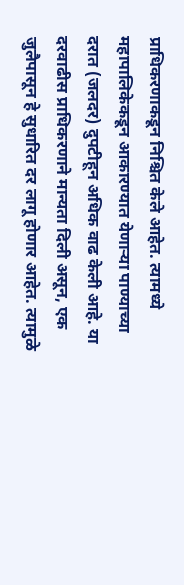प्राधिकरणाकडून निश्चित केले आहेत. त्यामध्ये महापालिकेकडून आकारण्यात येणार्‍या पाण्याच्या दरात (जलदर) दुपटीहून अधिक वाढ केली आहे. या दरवाढीस प्राधिकरणाने मान्यता दिली असून, एक जुलैपासून हे सुधारित दर लागू होणार आहेत. त्यामुळे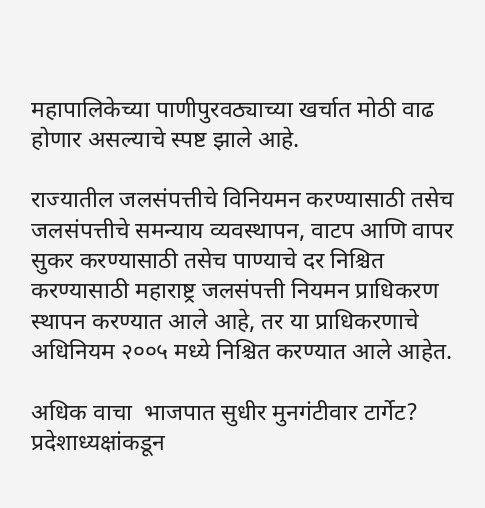महापालिकेच्या पाणीपुरवठ्याच्या खर्चात मोठी वाढ होणार असल्याचे स्पष्ट झाले आहे.

राज्यातील जलसंपत्तीचे विनियमन करण्यासाठी तसेच जलसंपत्तीचे समन्याय व्यवस्थापन, वाटप आणि वापर सुकर करण्यासाठी तसेच पाण्याचे दर निश्चित करण्यासाठी महाराष्ट्र जलसंपत्ती नियमन प्राधिकरण स्थापन करण्यात आले आहे, तर या प्राधिकरणाचे अधिनियम २००५ मध्ये निश्चित करण्यात आले आहेत.

अधिक वाचा  भाजपात सुधीर मुनगंटीवार टार्गेट? प्रदेशाध्यक्षांकडून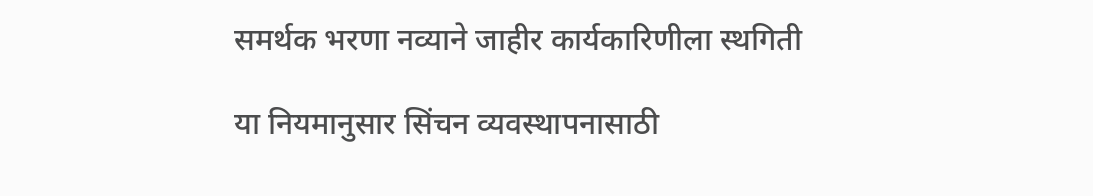समर्थक भरणा नव्याने जाहीर कार्यकारिणीला स्थगिती

या नियमानुसार सिंचन व्यवस्थापनासाठी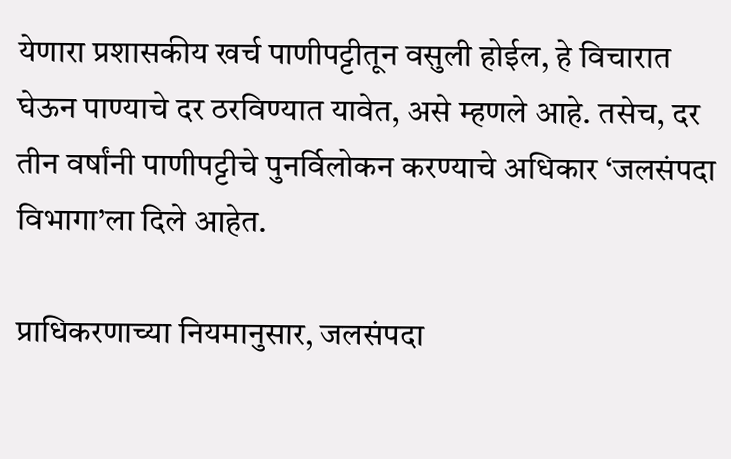येणारा प्रशासकीय खर्च पाणीपट्टीतून वसुली होईल, हे विचारात घेऊन पाण्याचे दर ठरविण्यात यावेत, असे म्हणले आहे. तसेच, दर तीन वर्षांनी पाणीपट्टीचे पुनर्विलोकन करण्याचे अधिकार ‘जलसंपदा विभागा’ला दिले आहेत.

प्राधिकरणाच्या नियमानुसार, जलसंपदा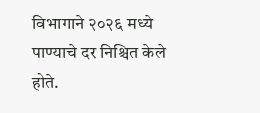विभागाने २०२६ मध्ये पाण्याचे दर निश्चित केले होते.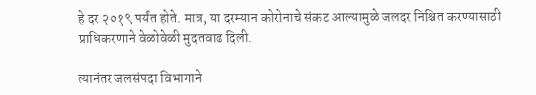हे दर २०१९ पर्यंत होते. मात्र, या दरम्यान कोरोनाचे संकट आल्यामुळे जलदर निश्चित करण्यासाठी प्राधिकरणाने वेळोवेळी मुदतवाढ दिली.

त्यानंतर जलसंपदा विभागाने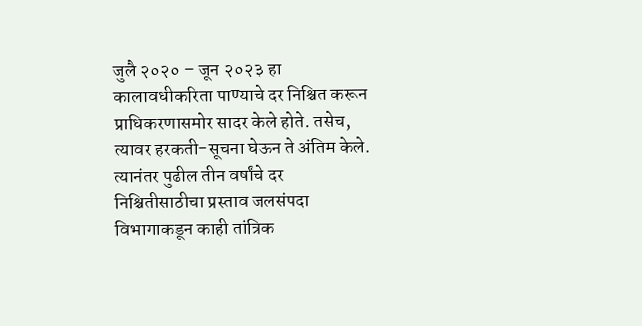जुलै २०२० – जून २०२३ हा कालावधीकरिता पाण्याचे दर निश्चित करून प्राधिकरणासमोर सादर केले होते. तसेच, त्यावर हरकती-सूचना घेऊन ते अंतिम केले. त्यानंतर पुढील तीन वर्षांचे दर निश्चितीसाठीचा प्रस्ताव जलसंपदा विभागाकडून काही तांत्रिक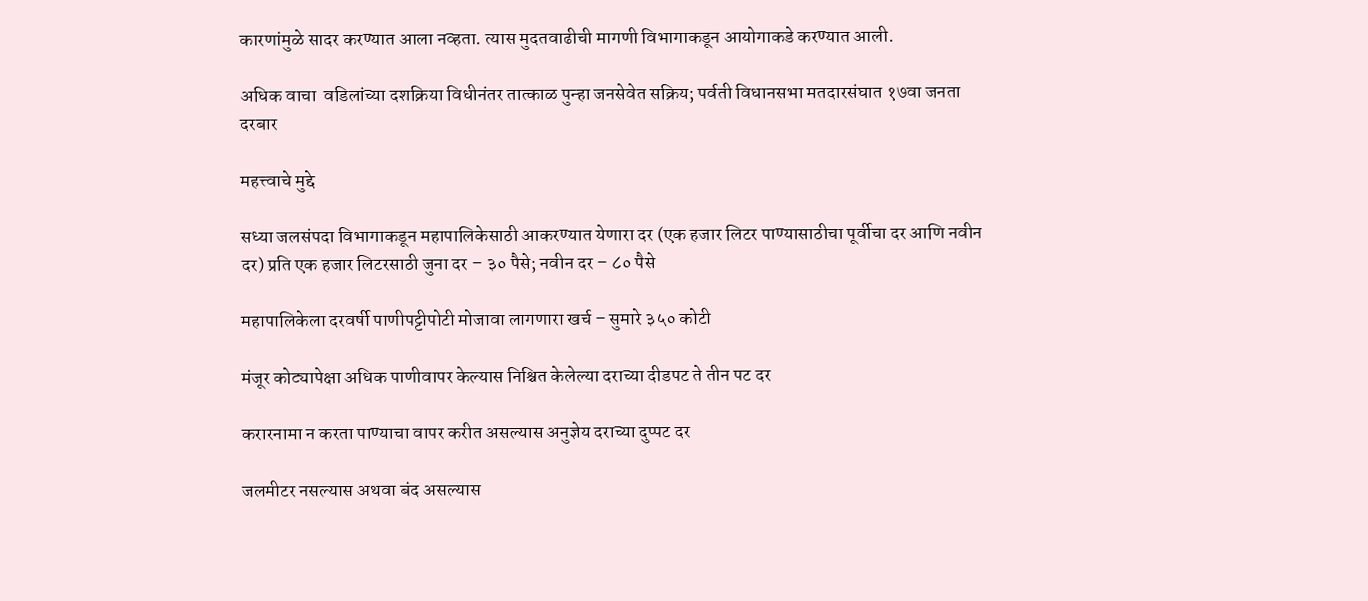कारणांमुळे सादर करण्यात आला नव्हता. त्यास मुदतवाढीची मागणी विभागाकडून आयोगाकडे करण्यात आली.

अधिक वाचा  वडिलांच्या दशक्रिया विधीनंतर तात्काळ पुन्हा जनसेवेत सक्रिय; पर्वती विधानसभा मतदारसंघात १७वा जनता दरबार

महत्त्वा‍चे मुद्दे

सध्या जलसंपदा विभागाकडून महापालिकेसाठी आकरण्यात येणारा दर (एक हजार लिटर पाण्यासाठीचा पूर्वीचा दर आणि नवीन दर) प्रति एक हजार लिटरसाठी जुना दर – ३० पैसे; नवीन दर – ८० पैसे

महापालिकेला दरवर्षी पाणीपट्टीपोटी मोजावा लागणारा खर्च – सुमारे ३५० कोटी

मंजूर कोट्यापेक्षा अधिक पाणीवापर केल्यास निश्चित केलेल्या दराच्या दीडपट ते तीन पट दर

करारनामा न करता पाण्याचा वापर करीत असल्यास अनुज्ञेय दराच्या दुप्पट दर

जलमीटर नसल्यास अथवा बंद असल्यास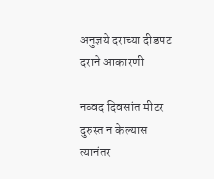अनुज्ञये दराच्या दीडपट दराने आकारणी

नव्वद दिवसांत मीटर दुरुस्त न केल्यास त्यानंतर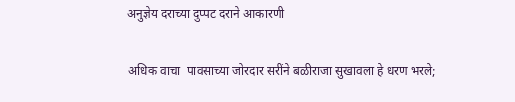अनुज्ञेय दराच्या दुप्पट दराने आकारणी

अधिक वाचा  पावसाच्या जोरदार सरींने बळीराजा सुखावला हे धरण भरले;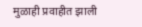मुळाही प्रवाहीत झाली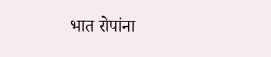भात रोपांना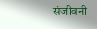संजीवनी